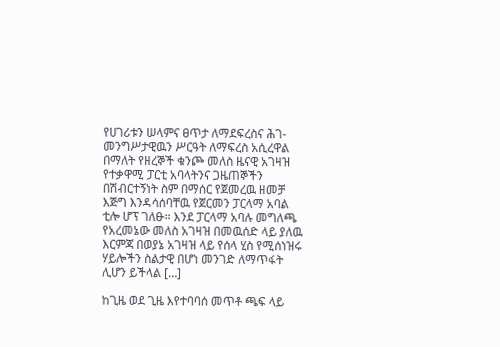የሀገሪቱን ሠላምና ፀጥታ ለማደፍረስና ሕገ-መንግሥታዊዉን ሥርዓት ለማፍረስ አሲረዋል በማለት የዘረኞች ቁንጮ መለስ ዜናዊ አገዛዝ የተቃዋሚ ፓርቲ አባላትንና ጋዜጠኞችን በሽብርተኝነት ስም በማሰር የጀመረዉ ዘመቻ እጅግ እንዳሳሰባቸዉ የጀርመን ፓርላማ አባል ቲሎ ሆፕ ገለፁ። እንደ ፓርላማ አባሉ መግለጫ የአረመኔው መለስ አገዛዝ በመዉሰድ ላይ ያለዉ እርምጃ በወያኔ አገዛዝ ላይ የሰላ ሂስ የሚሰነዝሩ ሃይሎችን ስልታዊ በሆነ መንገድ ለማጥፋት ሊሆን ይችላል […]

ከጊዜ ወደ ጊዜ እየተባባሰ መጥቶ ጫፍ ላይ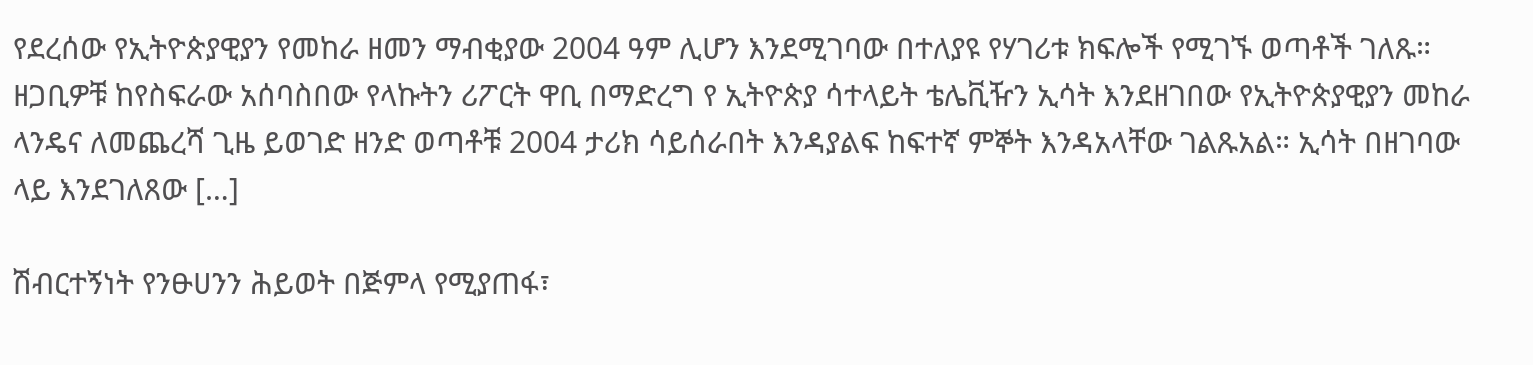የደረሰው የኢትዮጵያዊያን የመከራ ዘመን ማብቂያው 2004 ዓም ሊሆን እንደሚገባው በተለያዩ የሃገሪቱ ክፍሎች የሚገኙ ወጣቶች ገለጹ። ዘጋቢዎቹ ከየስፍራው አሰባስበው የላኩትን ሪፖርት ዋቢ በማድረግ የ ኢትዮጵያ ሳተላይት ቴሌቪዥን ኢሳት እንደዘገበው የኢትዮጵያዊያን መከራ ላንዴና ለመጨረሻ ጊዜ ይወገድ ዘንድ ወጣቶቹ 2004 ታሪክ ሳይሰራበት እንዳያልፍ ከፍተኛ ምኞት እንዳአላቸው ገልጹአል። ኢሳት በዘገባው ላይ እንደገለጸው […]

ሽብርተኝነት የንፁሀንን ሕይወት በጅምላ የሚያጠፋ፣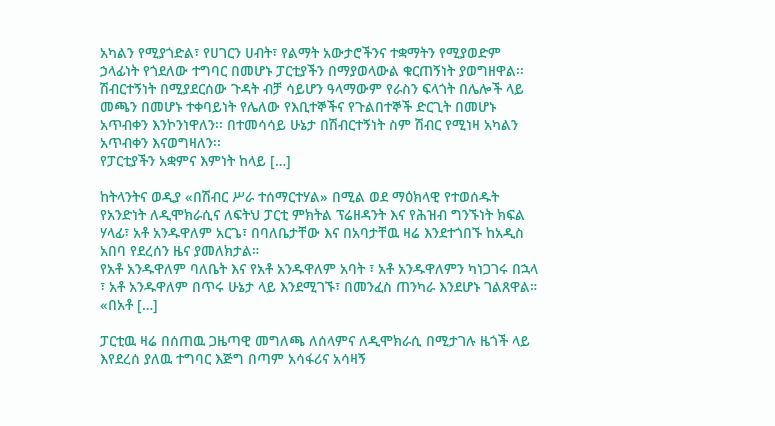አካልን የሚያጎድል፣ የሀገርን ሀብት፣ የልማት አውታሮችንና ተቋማትን የሚያወድም ኃላፊነት የጎደለው ተግባር በመሆኑ ፓርቲያችን በማያወላውል ቁርጠኝነት ያወግዘዋል፡፡ ሽብርተኝነት በሚያደርሰው ጉዳት ብቻ ሳይሆን ዓላማውም የራስን ፍላጎት በሌሎች ላይ መጫን በመሆኑ ተቀባይነት የሌለው የእቢተኞችና የጉልበተኞች ድርጊት በመሆኑ አጥብቀን እንኮንነዋለን፡፡ በተመሳሳይ ሁኔታ በሽብርተኝነት ስም ሽብር የሚነዛ አካልን አጥብቀን እናወግዛለን፡፡
የፓርቲያችን አቋምና እምነት ከላይ […]

ከትላንትና ወዲያ «በሽብር ሥራ ተሰማርተሃል» በሚል ወደ ማዕክላዊ የተወሰዱት የአንድነት ለዲሞክራሲና ለፍትህ ፓርቲ ምክትል ፕሬዘዳንት እና የሕዝብ ግንኙነት ክፍል ሃላፊ፣ አቶ አንዱዋለም አርጌ፣ በባለቤታቸው እና በአባታቸዉ ዛሬ እንደተጎበኙ ከአዲስ አበባ የደረሰን ዜና ያመለክታል።
የአቶ አንዱዋለም ባለቤት እና የአቶ አንዱዋለም አባት ፣ አቶ አንዱዋለምን ካነጋገሩ በኋላ ፣ አቶ አንዱዋለም በጥሩ ሁኔታ ላይ እንደሚገኙ፣ በመንፈስ ጠንካራ እንደሆኑ ገልጸዋል።
«በአቶ […]

ፓርቲዉ ዛሬ በሰጠዉ ጋዜጣዊ መግለጫ ለሰላምና ለዲሞክራሲ በሚታገሉ ዜጎች ላይ እየደረሰ ያለዉ ተግባር እጅግ በጣም አሳፋሪና አሳዛኝ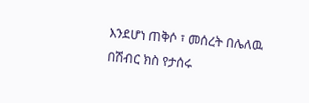እንደሆነ ጠቅሶ ፣ መሰረት በሌለዉ በሽብር ክስ የታሰሩ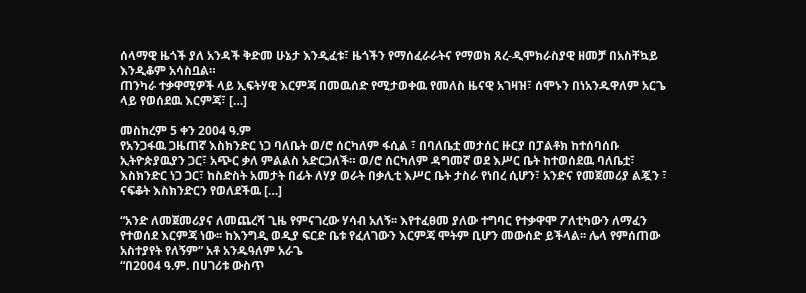ሰላማዊ ዜጎች ያለ አንዳች ቅድመ ሁኔታ እንዲፈቱ፣ ዜጎችን የማሰፈራራትና የማወክ ጸረ-ዲሞክራስያዊ ዘመቻ በአስቸኳይ እንዲቆም አሳስቧል።
ጠንካራ ተቃዋሚዎች ላይ ኢፍትሃዊ እርምጃ በመዉሰድ የሚታወቀዉ የመለስ ዜናዊ አገዛዝ፣ ሰሞኑን በነአንዱዋለም አርጌ ላይ የወሰደዉ እርምጃ፣ […]

መስከረም 5 ቀን 2004 ዓ.ም
የአንጋፋዉ ጋዜጠኛ እስክንድር ነጋ ባለቤት ወ/ሮ ሰርካለም ፋሲል ፣ በባለቤቷ መታሰር ዙርያ በፓልቶክ ከተሰባሰቡ ኢትዮጵያዉያን ጋር፣ አጭር ቃለ ምልልስ አድርጋለች። ወ/ሮ ሰርካለም ዳግመኛ ወደ እሥር ቤት ከተወሰደዉ ባለቤቷ፣ እስክንድር ነጋ ጋር፣ ከስድስት አመታት በፊት ለሃያ ወራት በቃሊቲ እሥር ቤት ታስራ የነበረ ሲሆን፣ አንድና የመጀመሪያ ልጇን ፣ ናፍቆት እስክንድርን የወለደችዉ […]

“አንድ ለመጀመሪያና ለመጨረሻ ጊዜ የምናገረው ሃሳብ አለኝ፡፡ እየተፈፀመ ያለው ተግባር የተቃዋሞ ፖለቲካውን ለማፈን የተወሰደ እርምጃ ነው፡፡ ከእንግዲ ወዲያ ፍርድ ቤቱ የፈለገውን እርምጃ ሞትም ቢሆን መውሰድ ይችላል፡፡ ሌላ የምሰጠው አስተያየት የለኝም” አቶ አንዱዓለም አራጌ
“በ2004 ዓ.ም. በሀገሪቱ ውስጥ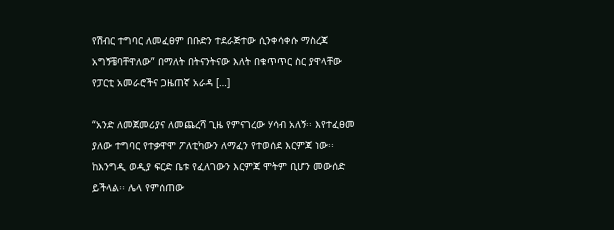የሽብር ተግባር ለመፈፀም በቡድን ተደራጅተው ሲንቀሳቀሱ ማስረጃ አግኝቼባቸዋለው” በማለት በትናንትናው እለት በቁጥጥር ስር ያዋላቸው የፓርቲ አመራሮችና ጋዜጠኛ አራዳ […]

“አንድ ለመጀመሪያና ለመጨረሻ ጊዜ የምናገረው ሃሳብ አለኝ፡፡ እየተፈፀመ ያለው ተግባር የተቃዋሞ ፖለቲካውን ለማፈን የተወሰደ እርምጃ ነው፡፡ ከእንግዲ ወዲያ ፍርድ ቤቱ የፈለገውን እርምጃ ሞትም ቢሆን መውሰድ ይችላል፡፡ ሌላ የምሰጠው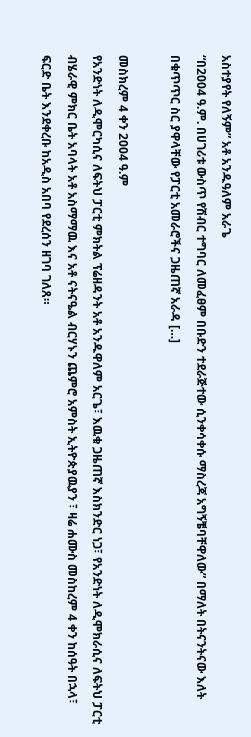አስተያየት የለኝም” አቶ አንዱዓለም አራጌ
“በ2004 ዓ.ም. በሀገሪቱ ውስጥ የሽብር ተግባር ለመፈፀም በቡድን ተደራጅተው ሲንቀሳቀሱ ማስረጃ አግኝቼባቸዋለው” በማለት በትናንትናው እለት በቁጥጥር ስር ያዋላቸው የፓርቲ አመራሮችና ጋዜጠኛ አራዳ […]

መስክረም 4 ቀን 2004 ዓ.ም
የአንድነት ለዲሞርካሲና ለፍትህ ፓርቲ ምክትል ፕሬዘዳንት አቶ አንዱዋለም አርጌ፣ እዉቁ ጋዜጠኛ እስክንድር ነጋ፣ የአንድነት ለዲሞክራሲና ለፍትህ ፓርቲ ብሄራዊ ምክር ቤት አባላት አቶ አስማማዉ እና አቶ ናትናዔል ብርሃኑን ጨምሮ አምስት ኢትዮጵያዉያን ፣ ዛሬ ሐሙስ መስከረም 4 ቀን ከሰዓት በኋላ፣ ፍርድ ቤት እንደቀረቡ ከአዲስ አበባ የደረሰን ዘገባ ገለጸ።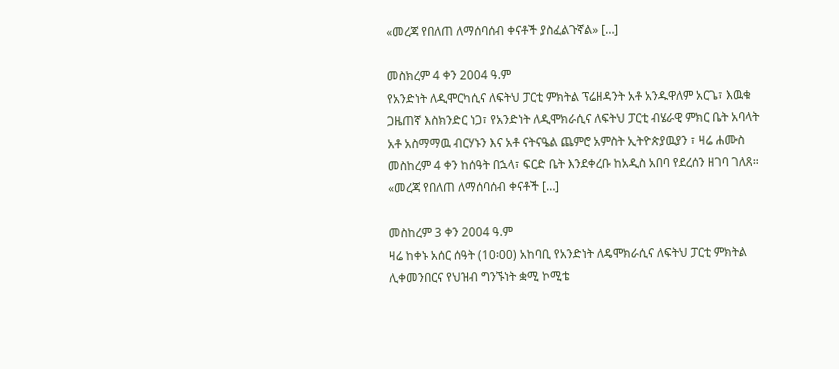«መረጃ የበለጠ ለማሰባሰብ ቀናቶች ያስፈልጉኛል» […]

መስክረም 4 ቀን 2004 ዓ.ም
የአንድነት ለዲሞርካሲና ለፍትህ ፓርቲ ምክትል ፕሬዘዳንት አቶ አንዱዋለም አርጌ፣ እዉቁ ጋዜጠኛ እስክንድር ነጋ፣ የአንድነት ለዲሞክራሲና ለፍትህ ፓርቲ ብሄራዊ ምክር ቤት አባላት አቶ አስማማዉ ብርሃኑን እና አቶ ናትናዔል ጨምሮ አምስት ኢትዮጵያዉያን ፣ ዛሬ ሐሙስ መስከረም 4 ቀን ከሰዓት በኋላ፣ ፍርድ ቤት እንደቀረቡ ከአዲስ አበባ የደረሰን ዘገባ ገለጸ።
«መረጃ የበለጠ ለማሰባሰብ ቀናቶች […]

መስከረም 3 ቀን 2004 ዓ.ም
ዛሬ ከቀኑ አሰር ሰዓት (10፡00) አከባቢ የአንድነት ለዴሞክራሲና ለፍትህ ፓርቲ ምክትል ሊቀመንበርና የህዝብ ግንኙነት ቋሚ ኮሚቴ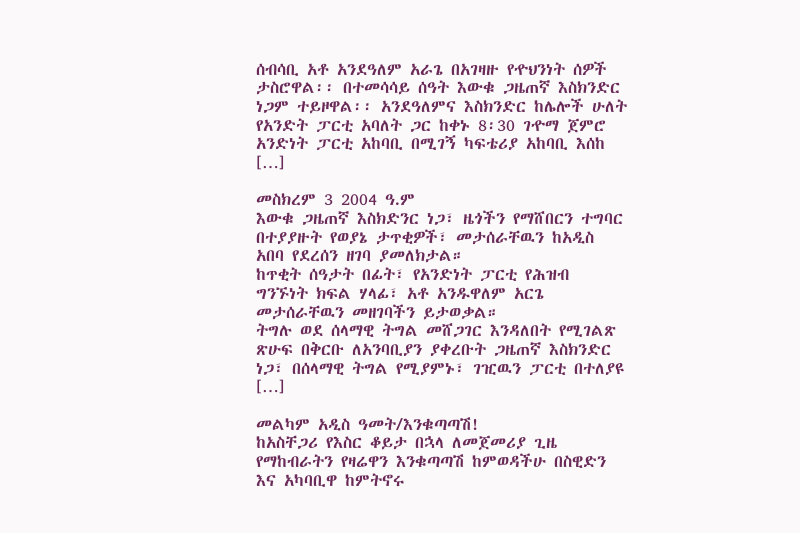ሰብሳቢ አቶ አንደዓለም አራጌ በአገዛዙ የዯህንነት ሰዎች ታስሮዋል፡፡ በተመሳሳይ ሰዓት እውቁ ጋዜጠኛ እስክንድር ነጋም ተይዞዋል፡፡ አንደዓለምና እስክንድር ከሌሎች ሁለት የአንድት ፓርቲ አባለት ጋር ከቀኑ 8፡30 ገዯማ ጀምሮ አንድነት ፓርቲ አከባቢ በሚገኝ ካፍቴሪያ አከባቢ እሰከ […]

መስክረም 3 2004 ዓ.ም
እውቁ ጋዜጠኛ እስክድንር ነጋ፣ ዜጎችን የማሸበርን ተግባር በተያያዙት የወያኔ ታጥቂዎች፣ መታሰራቸዉን ከአዲስ አበባ የደረሰን ዘገባ ያመለክታል።
ከጥቂት ሰዓታት በፊት፣ የአንድነት ፓርቲ የሕዝብ ግንኙነት ክፍል ሃላፊ፣ አቶ አንዱዋለም አርጌ መታሰራቸዉን መዘገባችን ይታወቃል።
ትግሉ ወደ ሰላማዊ ትግል መሸጋገር እንዳለበት የሚገልጽ ጽሁፍ በቅርቡ ለአንባቢያን ያቀረቡት ጋዜጠኛ እስክንድር ነጋ፣ በሰላማዊ ትግል የሚያምኑ፣ ገዢዉን ፓርቲ በተለያዩ […]

መልካም አዲስ ዓመት/እንቁጣጣሽ!
ከአስቸጋሪ የእስር ቆይታ በኋላ ለመጀመሪያ ጊዜ የማከብራትን የዛሬዋን እንቁጣጣሽ ከምወዳችሁ በስዊድን እና አካባቢዋ ከምትኖሩ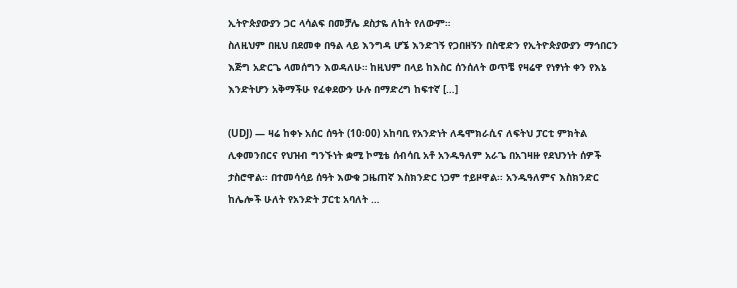ኢትዮጵያውያን ጋር ላሳልፍ በመቻሌ ደስታዬ ለከት የለውም።
ስለዚህም በዚህ በደመቀ በዓል ላይ እንግዳ ሆኜ እንድገኝ የጋበዘኝን በስዊድን የኢትዮጵያውያን ማኅበርን እጅግ አድርጌ ላመሰግን እወዳለሁ። ከዚህም በላይ ከእስር ሰንሰለት ወጥቼ የዛሬዋ የነፃነት ቀን የእኔ እንድትሆን አቅማችሁ የፈቀደውን ሁሉ በማድረግ ከፍተኛ […]

(UDJ) — ዛሬ ከቀኑ አሰር ሰዓት (10፡00) አከባቢ የአንድነት ለዴሞክራሲና ለፍትህ ፓርቲ ምክትል ሊቀመንበርና የህዝብ ግንኙነት ቋሚ ኮሚቴ ሰብሳቢ አቶ አንዱዓለም አራጌ በአገዛዙ የደህንነት ሰዎች ታስሮዋል፡፡ በተመሳሳይ ሰዓት እውቁ ጋዜጠኛ እስክንድር ነጋም ተይዞዋል፡፡ አንዱዓለምና እስክንድር ከሌሎች ሁለት የአንድት ፓርቲ አባለት …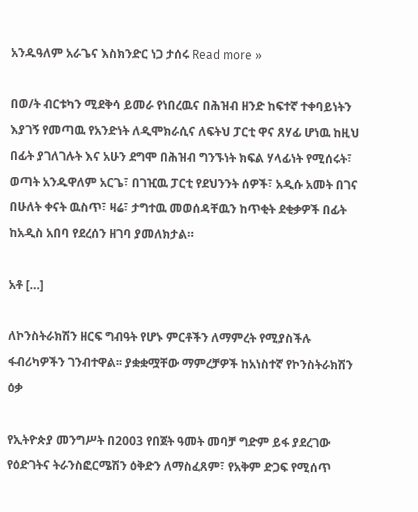አንዱዓለም አራጌና እስክንድር ነጋ ታሰሩ Read more »

በወ/ት ብርቱካን ሚደቅሳ ይመራ የነበረዉና በሕዝብ ዘንድ ከፍተኛ ተቀባይነትን እያገኝ የመጣዉ የአንድነት ለዲሞክራሲና ለፍትህ ፓርቲ ዋና ጸሃፊ ሆነዉ ከዚህ በፊት ያገለገሉት እና አሁን ደግሞ በሕዝብ ግንኙነት ክፍል ሃላፊነት የሚሰሩት፣ ወጣት አንዱዋለም አርጌ፣ በገዢዉ ፓርቲ የደህንንት ሰዎች፣ አዲሱ አመት በገና በሁለት ቀናት ዉስጥ፣ ዛሬ፣ ታግተዉ መወሰዳቸዉን ከጥቂት ደቂቃዎች በፊት ከአዲስ አበባ የደረሰን ዘገባ ያመለክታል።

አቶ […]

ለኮንስትራክሽን ዘርፍ ግብዓት የሆኑ ምርቶችን ለማምረት የሚያስችሉ ፋብሪካዎችን ገንብተዋል፡፡ ያቋቋሟቸው ማምረቻዎች ከአነስተኛ የኮንስትራክሽን ዕቃ

የኢትዮጵያ መንግሥት በ2003 የበጀት ዓመት መባቻ ግድም ይፋ ያደረገው የዕድገትና ትራንስፎርሜሽን ዕቅድን ለማስፈጸም፣ የአቅም ድጋፍ የሚሰጥ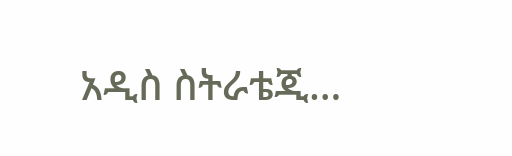አዲስ ስትራቴጂ…